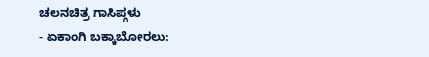ಚಲನಚಿತ್ರ ಗಾಸಿಪ್ಗಳು
- ಏಕಾಂಗಿ ಬಕ್ಕಾಬೋರಲು: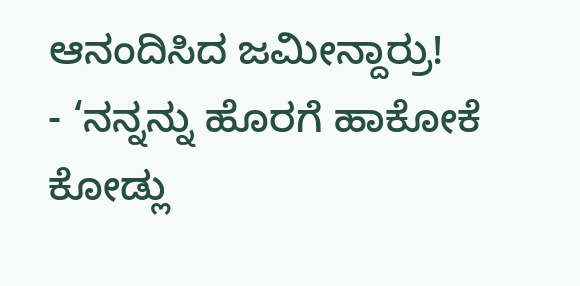ಆನಂದಿಸಿದ ಜಮೀನ್ದಾರ್ರು!
- ‘ನನ್ನನ್ನು ಹೊರಗೆ ಹಾಕೋಕೆ ಕೋಡ್ಲು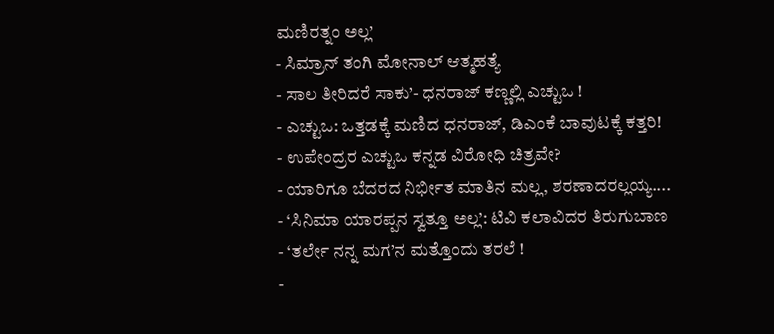ಮಣಿರತ್ನಂ ಅಲ್ಲ’
- ಸಿಮ್ರಾನ್ ತಂಗಿ ಮೋನಾಲ್ ಆತ್ಮಹತ್ಯೆ
- ಸಾಲ ತೀರಿದರೆ ಸಾಕು’- ಧನರಾಜ್ ಕಣ್ಣಲ್ಲಿ ಎಚ್ಟುಒ !
- ಎಚ್ಟುಒ: ಒತ್ತಡಕ್ಕೆ ಮಣಿದ ಧನರಾಜ್, ಡಿಎಂಕೆ ಬಾವುಟಕ್ಕೆ ಕತ್ತರಿ!
- ಉಪೇಂದ್ರರ ಎಚ್ಟುಒ ಕನ್ನಡ ವಿರೋಧಿ ಚಿತ್ರವೇ?
- ಯಾರಿಗೂ ಬೆದರದ ನಿರ್ಭೀತ ಮಾತಿನ ಮಲ್ಲ, ಶರಣಾದರಲ್ಲಯ್ಯ....
- ‘ಸಿನಿಮಾ ಯಾರಪ್ಪನ ಸ್ವತ್ತೂ ಅಲ್ಲ’: ಟಿವಿ ಕಲಾವಿದರ ತಿರುಗುಬಾಣ
- ‘ತರ್ಲೇ ನನ್ನ ಮಗ’ನ ಮತ್ತೊಂದು ತರಲೆ !
-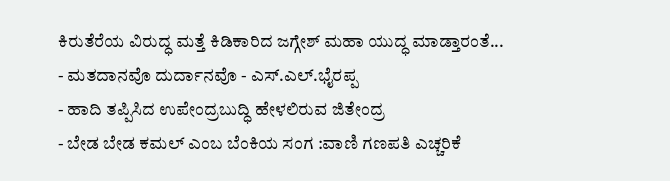ಕಿರುತೆರೆಯ ವಿರುದ್ಧ ಮತ್ತೆ ಕಿಡಿಕಾರಿದ ಜಗ್ಗೇಶ್ ಮಹಾ ಯುದ್ಧ ಮಾಡ್ತಾರಂತೆ...
- ಮತದಾನವೊ ದುರ್ದಾನವೊ - ಎಸ್.ಎಲ್.ಭೈರಪ್ಪ
- ಹಾದಿ ತಪ್ಪಿಸಿದ ಉಪೇಂದ್ರಬುದ್ಧಿ ಹೇಳಲಿರುವ ಜಿತೇಂದ್ರ
- ಬೇಡ ಬೇಡ ಕಮಲ್ ಎಂಬ ಬೆಂಕಿಯ ಸಂಗ :ವಾಣಿ ಗಣಪತಿ ಎಚ್ಚರಿಕೆ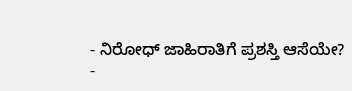- ನಿರೋಧ್ ಜಾಹಿರಾತಿಗೆ ಪ್ರಶಸ್ತಿ ಆಸೆಯೇ?
-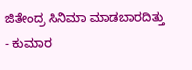ಜಿತೇಂದ್ರ ಸಿನಿಮಾ ಮಾಡಬಾರದಿತ್ತು - ಕುಮಾರ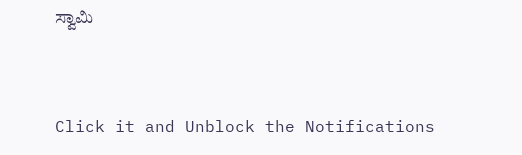ಸ್ವಾಮಿ


Click it and Unblock the Notifications